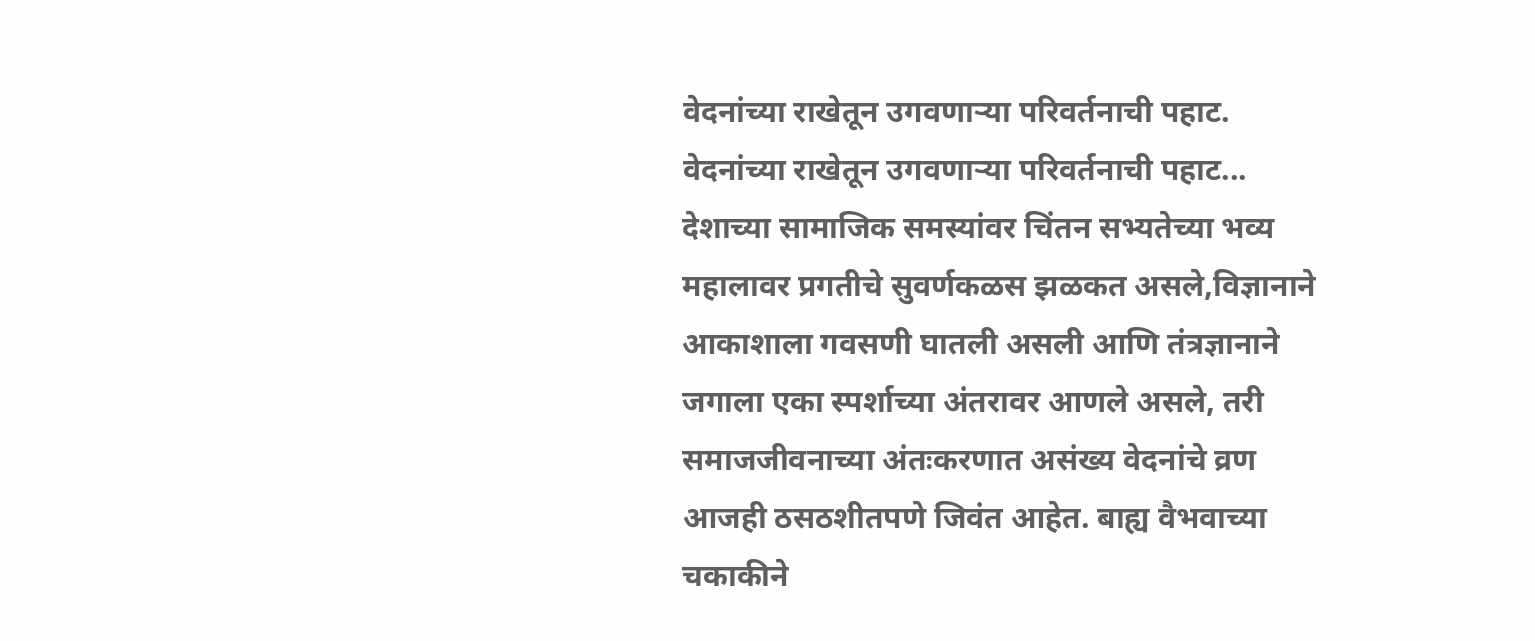वेदनांच्या राखेतून उगवणाऱ्या परिवर्तनाची पहाट.
वेदनांच्या राखेतून उगवणाऱ्या परिवर्तनाची पहाट... देशाच्या सामाजिक समस्यांवर चिंतन सभ्यतेच्या भव्य महालावर प्रगतीचे सुवर्णकळस झळकत असले,विज्ञानाने आकाशाला गवसणी घातली असली आणि तंत्रज्ञानाने जगाला एका स्पर्शाच्या अंतरावर आणले असले, तरी समाजजीवनाच्या अंतःकरणात असंख्य वेदनांचे व्रण आजही ठसठशीतपणे जिवंत आहेत. बाह्य वैभवाच्या चकाकीने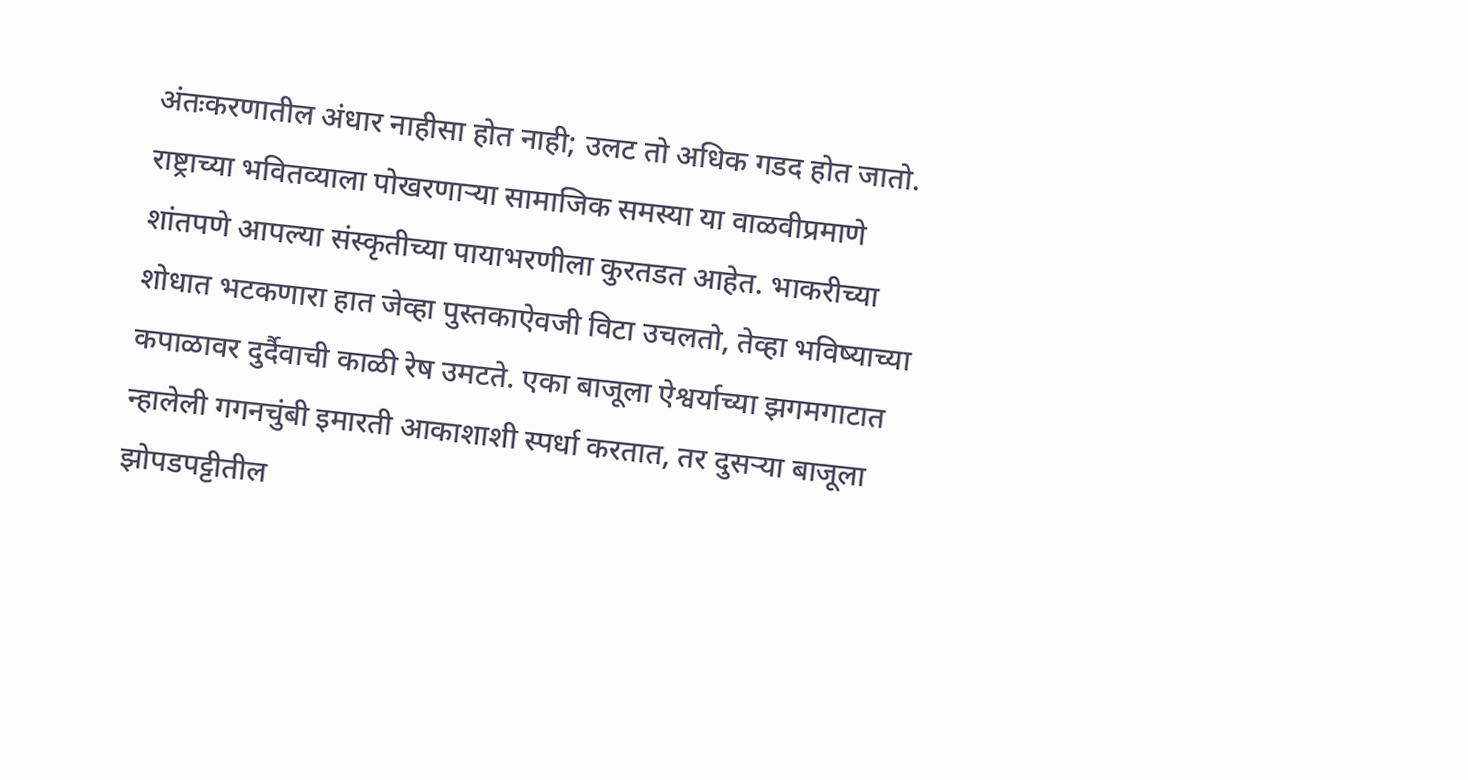अंतःकरणातील अंधार नाहीसा होत नाही; उलट तो अधिक गडद होत जातो. राष्ट्राच्या भवितव्याला पोखरणाऱ्या सामाजिक समस्या या वाळवीप्रमाणे शांतपणे आपल्या संस्कृतीच्या पायाभरणीला कुरतडत आहेत. भाकरीच्या शोधात भटकणारा हात जेव्हा पुस्तकाऐवजी विटा उचलतो, तेव्हा भविष्याच्या कपाळावर दुर्दैवाची काळी रेष उमटते. एका बाजूला ऐश्वर्याच्या झगमगाटात न्हालेली गगनचुंबी इमारती आकाशाशी स्पर्धा करतात, तर दुसऱ्या बाजूला झोपडपट्टीतील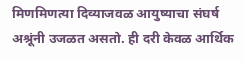मिणमिणत्या दिव्याजवळ आयुष्याचा संघर्ष अश्रूंनी उजळत असतो. ही दरी केवळ आर्थिक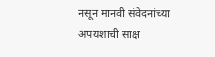नसून मानवी संवेदनांच्या अपयशाची साक्ष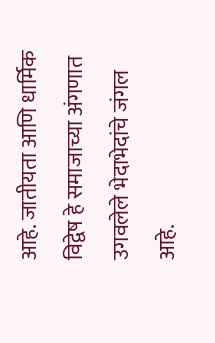आहे. जातीयता आणि धार्मिक विद्वेष हे समाजाच्या अंगणात उगवलेले भेदाभेदांचे जंगल आहे.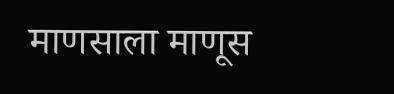माणसाला माणूस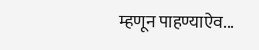म्हणून पाहण्याऐव...